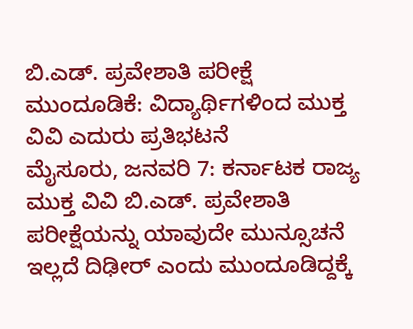ಬಿ.ಎಡ್. ಪ್ರವೇಶಾತಿ ಪರೀಕ್ಷೆ ಮುಂದೂಡಿಕೆ: ವಿದ್ಯಾರ್ಥಿಗಳಿಂದ ಮುಕ್ತ ವಿವಿ ಎದುರು ಪ್ರತಿಭಟನೆ
ಮೈಸೂರು, ಜನವರಿ 7: ಕರ್ನಾಟಕ ರಾಜ್ಯ ಮುಕ್ತ ವಿವಿ ಬಿ.ಎಡ್. ಪ್ರವೇಶಾತಿ ಪರೀಕ್ಷೆಯನ್ನು ಯಾವುದೇ ಮುನ್ಸೂಚನೆ ಇಲ್ಲದೆ ದಿಢೀರ್ ಎಂದು ಮುಂದೂಡಿದ್ದಕ್ಕೆ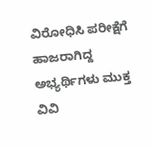ವಿರೋಧಿಸಿ ಪರೀಕ್ಷೆಗೆ ಹಾಜರಾಗಿದ್ದ ಅಭ್ಯರ್ಥಿಗಳು ಮುಕ್ತ ವಿವಿ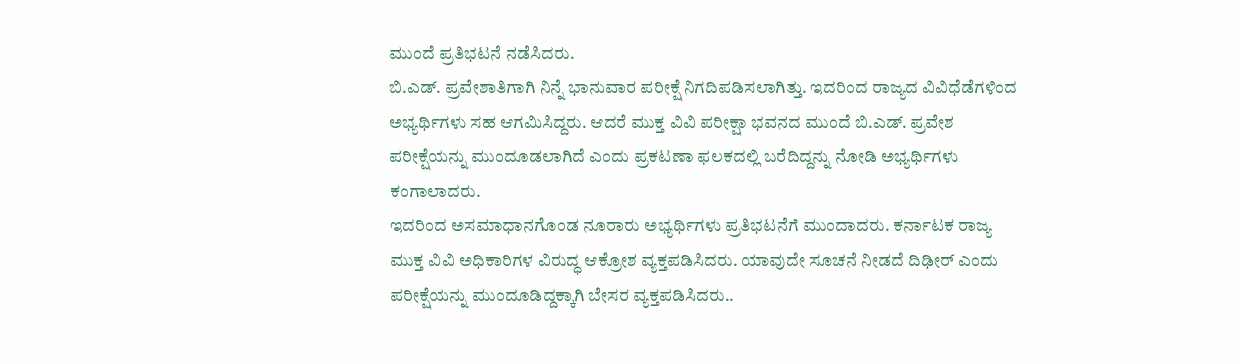ಮುಂದೆ ಪ್ರತಿಭಟನೆ ನಡೆಸಿದರು.
ಬಿ.ಎಡ್. ಪ್ರವೇಶಾತಿಗಾಗಿ ನಿನ್ನೆ ಭಾನುವಾರ ಪರೀಕ್ಷೆ ನಿಗದಿಪಡಿಸಲಾಗಿತ್ತು. ಇದರಿಂದ ರಾಜ್ಯದ ವಿವಿಧೆಡೆಗಳಿಂದ ಅಭ್ಯರ್ಥಿಗಳು ಸಹ ಆಗಮಿಸಿದ್ದರು. ಆದರೆ ಮುಕ್ತ ವಿವಿ ಪರೀಕ್ಷಾ ಭವನದ ಮುಂದೆ ಬಿ.ಎಡ್. ಪ್ರವೇಶ ಪರೀಕ್ಷೆಯನ್ನು ಮುಂದೂಡಲಾಗಿದೆ ಎಂದು ಪ್ರಕಟಣಾ ಫಲಕದಲ್ಲಿ ಬರೆದಿದ್ದನ್ನು ನೋಡಿ ಅಭ್ಯರ್ಥಿಗಳು ಕಂಗಾಲಾದರು.
ಇದರಿಂದ ಅಸಮಾಧಾನಗೊಂಡ ನೂರಾರು ಅಭ್ಯರ್ಥಿಗಳು ಪ್ರತಿಭಟನೆಗೆ ಮುಂದಾದರು. ಕರ್ನಾಟಕ ರಾಜ್ಯ ಮುಕ್ತ ವಿವಿ ಅಧಿಕಾರಿಗಳ ವಿರುದ್ಧ ಆಕ್ರೋಶ ವ್ಯಕ್ತಪಡಿಸಿದರು. ಯಾವುದೇ ಸೂಚನೆ ನೀಡದೆ ದಿಢೀರ್ ಎಂದು ಪರೀಕ್ಷೆಯನ್ನು ಮುಂದೂಡಿದ್ದಕ್ಕಾಗಿ ಬೇಸರ ವ್ಯಕ್ತಪಡಿಸಿದರು..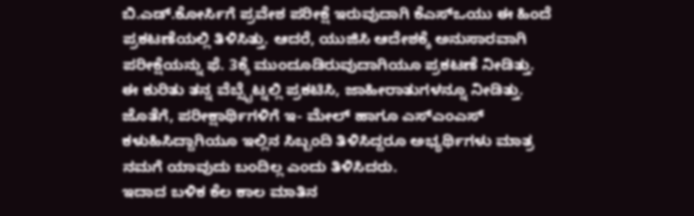ಬಿ.ಎಡ್.ಕೋರ್ಸಿಗೆ ಪ್ರವೇಶ ಪರೀಕ್ಷೆ ಇರುವುದಾಗಿ ಕೆಎಸ್ಒಯು ಈ ಹಿಂದೆ ಪ್ರಕಟಣೆಯಲ್ಲಿ ತಿಳಿಸಿತ್ತು. ಆದರೆ, ಯುಜಿಸಿ ಆದೇಶಕ್ಕೆ ಅನುಸಾರವಾಗಿ ಪರೀಕ್ಷೆಯನ್ನು ಫೆ. 3ಕ್ಕೆ ಮುಂದೂಡಿರುವುದಾಗಿಯೂ ಪ್ರಕಟಣೆ ನೀಡಿತ್ತು. ಈ ಕುರಿತು ತನ್ನ ವೆಬ್ಸೈಟ್ನಲ್ಲಿ ಪ್ರಕಟಿಸಿ, ಜಾಹೀರಾತುಗಳನ್ನೂ ನೀಡಿತ್ತು. ಜೊತೆಗೆ, ಪರೀಕ್ಷಾರ್ಥಿಗಳಿಗೆ ಇ- ಮೇಲ್ ಹಾಗೂ ಎಸ್ಎಂಎಸ್ ಕಳುಹಿಸಿದ್ದಾಗಿಯೂ ಇಲ್ಲಿನ ಸಿಬ್ಬಂದಿ ತಿಳಿಸಿದ್ದರೂ ಅಭ್ಯರ್ಥಿಗಳು ಮಾತ್ರ ನಮಗೆ ಯಾವುದು ಬಂದಿಲ್ಲ ಎಂದು ತಿಳಿಸಿದರು.
ಇದಾದ ಬಳಿಕ ಕೆಲ ಕಾಲ ಮಾತಿನ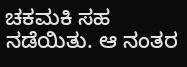ಚಕಮಕಿ ಸಹ ನಡೆಯಿತು. ಆ ನಂತರ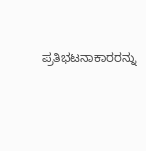ಪ್ರತಿಭಟನಾಕಾರರನ್ನು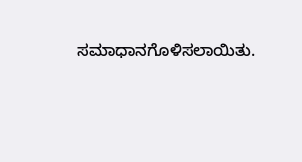ಸಮಾಧಾನಗೊಳಿಸಲಾಯಿತು.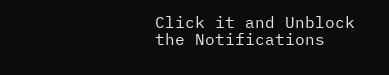Click it and Unblock the Notifications